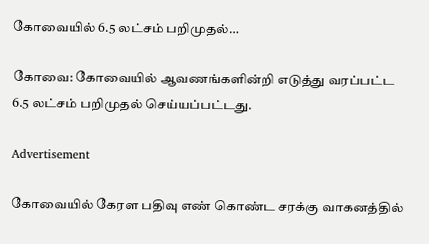கோவையில் 6.5 லட்சம் பறிமுதல்…

கோவை: கோவையில் ஆவணங்களின்றி எடுத்து வரப்பட்ட 6.5 லட்சம் பறிமுதல் செய்யப்பட்டது.

Advertisement

கோவையில் கேரள பதிவு எண் கொண்ட சரக்கு வாகனத்தில்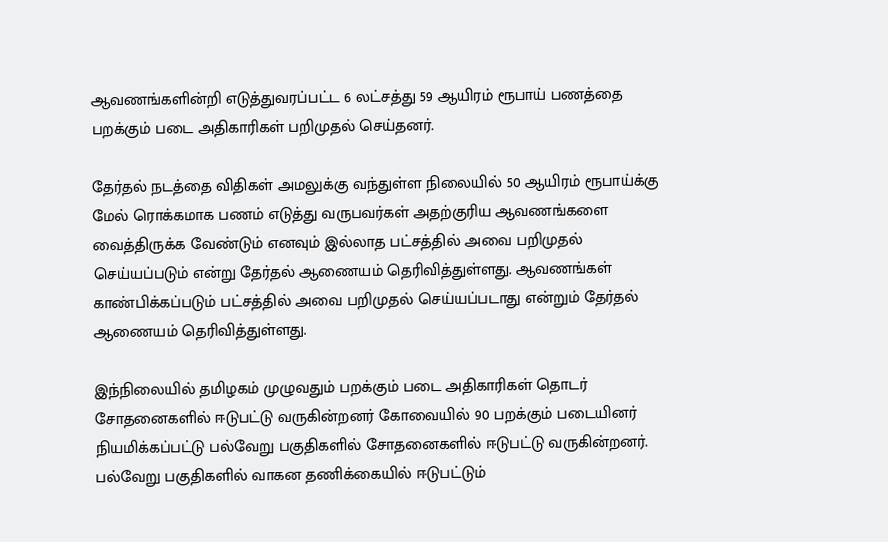ஆவணங்களின்றி எடுத்துவரப்பட்ட 6 லட்சத்து 59 ஆயிரம் ரூபாய் பணத்தை பறக்கும் படை அதிகாரிகள் பறிமுதல் செய்தனர்.

தேர்தல் நடத்தை விதிகள் அமலுக்கு வந்துள்ள நிலையில் 50 ஆயிரம் ரூபாய்க்கு மேல் ரொக்கமாக பணம் எடுத்து வருபவர்கள் அதற்குரிய ஆவணங்களை வைத்திருக்க வேண்டும் எனவும் இல்லாத பட்சத்தில் அவை பறிமுதல் செய்யப்படும் என்று தேர்தல் ஆணையம் தெரிவித்துள்ளது. ஆவணங்கள் காண்பிக்கப்படும் பட்சத்தில் அவை பறிமுதல் செய்யப்படாது என்றும் தேர்தல் ஆணையம் தெரிவித்துள்ளது.

இந்நிலையில் தமிழகம் முழுவதும் பறக்கும் படை அதிகாரிகள் தொடர் சோதனைகளில் ஈடுபட்டு வருகின்றனர் கோவையில் 90 பறக்கும் படையினர் நியமிக்கப்பட்டு பல்வேறு பகுதிகளில் சோதனைகளில் ஈடுபட்டு வருகின்றனர். பல்வேறு பகுதிகளில் வாகன தணிக்கையில் ஈடுபட்டும்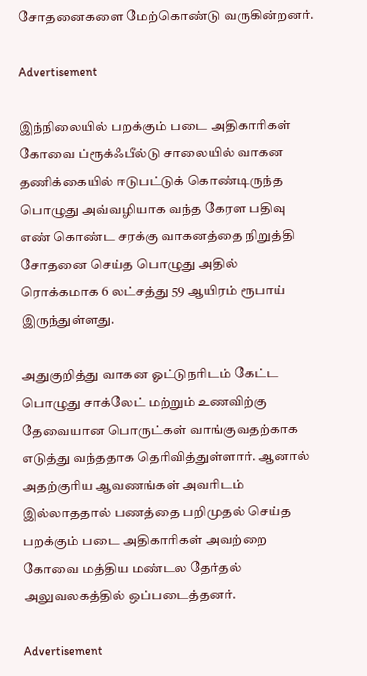சோதனைகளை மேற்கொண்டு வருகின்றனர்.

Advertisement

இந்நிலையில் பறக்கும் படை அதிகாரிகள் கோவை ப்ரூக்ஃபீல்டு சாலையில் வாகன தணிக்கையில் ஈடுபட்டுக் கொண்டிருந்த பொழுது அவ்வழியாக வந்த கேரள பதிவு எண் கொண்ட சரக்கு வாகனத்தை நிறுத்தி சோதனை செய்த பொழுது அதில் ரொக்கமாக 6 லட்சத்து 59 ஆயிரம் ரூபாய் இருந்துள்ளது.

அதுகுறித்து வாகன ஓட்டுநரிடம் கேட்ட பொழுது சாக்லேட் மற்றும் உணவிற்கு தேவையான பொருட்கள் வாங்குவதற்காக எடுத்து வந்ததாக தெரிவித்துள்ளார். ஆனால் அதற்குரிய ஆவணங்கள் அவரிடம் இல்லாததால் பணத்தை பறிமுதல் செய்த பறக்கும் படை அதிகாரிகள் அவற்றை கோவை மத்திய மண்டல தேர்தல் அலுவலகத்தில் ஒப்படைத்தனர்.

Advertisement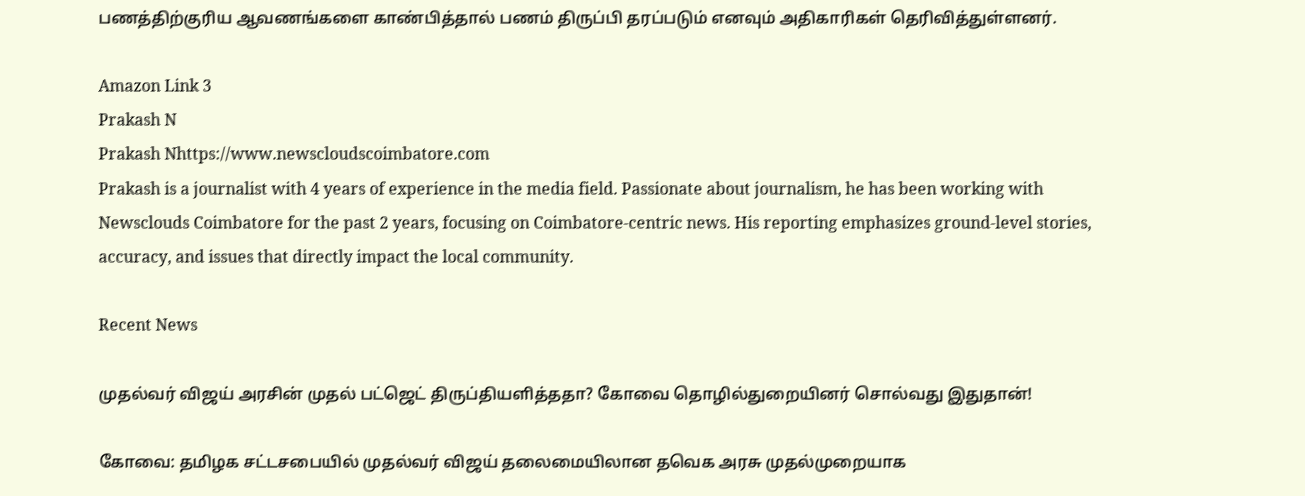பணத்திற்குரிய ஆவணங்களை காண்பித்தால் பணம் திருப்பி தரப்படும் எனவும் அதிகாரிகள் தெரிவித்துள்ளனர்.

Amazon Link 3
Prakash N
Prakash Nhttps://www.newscloudscoimbatore.com
Prakash is a journalist with 4 years of experience in the media field. Passionate about journalism, he has been working with Newsclouds Coimbatore for the past 2 years, focusing on Coimbatore-centric news. His reporting emphasizes ground-level stories, accuracy, and issues that directly impact the local community.

Recent News

முதல்வர் விஜய் அரசின் முதல் பட்ஜெட் திருப்தியளித்ததா? கோவை தொழில்துறையினர் சொல்வது இதுதான்!

கோவை: தமிழக சட்டசபையில் முதல்வர் விஜய் தலைமையிலான தவெக அரசு முதல்முறையாக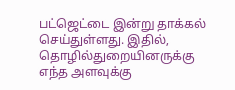பட்ஜெட்டை இன்று தாக்கல் செய்துள்ளது. இதில், தொழில்துறையினருக்கு எந்த அளவுக்கு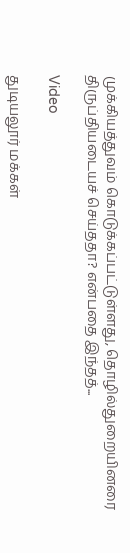முக்கியத்துவம் கொடுக்கப்பட்டுள்ளது, தொழில்துறையினரை திருப்தியடையச் செய்ததா? என்பதை இந்தத்...

Video

துடியலூர் மக்கள்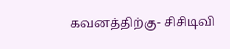கவனத்திற்கு- சிசிடிவி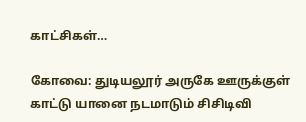காட்சிகள்…

கோவை: துடியலூர் அருகே ஊருக்குள் காட்டு யானை நடமாடும் சிசிடிவி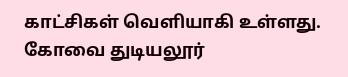காட்சிகள் வெளியாகி உள்ளது. கோவை துடியலூர்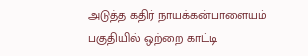அடுத்த கதிர் நாயக்கன்பாளையம் பகுதியில் ஒற்றை காட்டி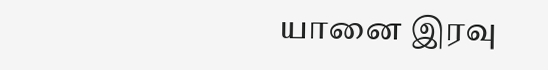யானை இரவு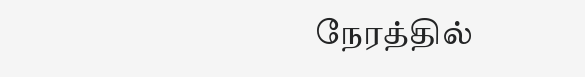நேரத்தில்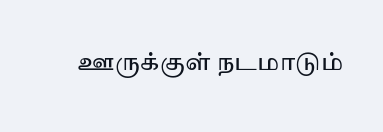ஊருக்குள் நடமாடும்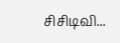சிசிடிவி...